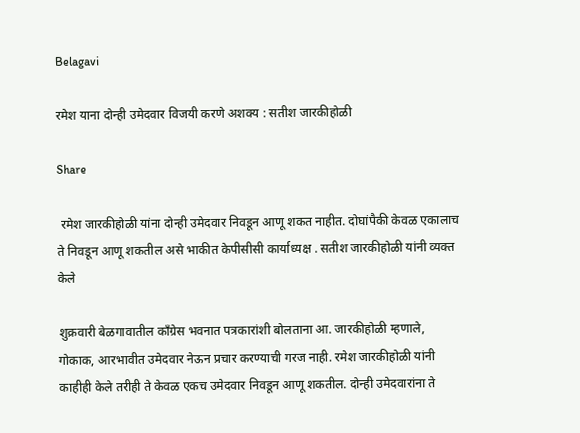Belagavi

रमेश याना दोन्ही उमेदवार विजयी करणे अशक्य : सतीश जारकीहोळी

Share

 रमेश जारकीहोळी यांना दोन्ही उमेदवार निवडून आणू शकत नाहीत. दोघांपैकी केवळ एकालाच ते निवडून आणू शकतील असे भाकीत केपीसीसी कार्याध्यक्ष . सतीश जारकीहोळी यांनी व्यक्त केले

शुक्रवारी बेळगावातील काँग्रेस भवनात पत्रकारांशी बोलताना आ. जारकीहोळी म्हणाले, गोकाक, आरभावीत उमेदवार नेऊन प्रचार करण्याची गरज नाही. रमेश जारकीहोळी यांनी काहीही केले तरीही ते केवळ एकच उमेदवार निवडून आणू शकतील. दोन्ही उमेदवारांना ते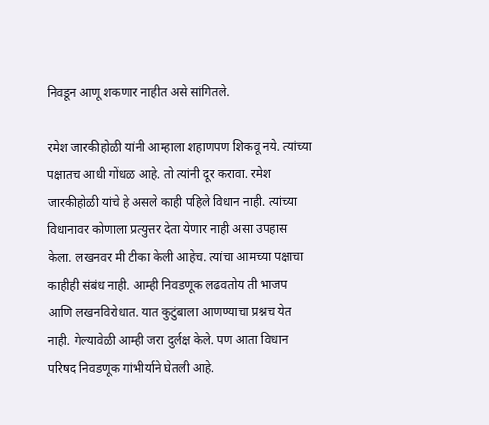निवडून आणू शकणार नाहीत असे सांगितले.

रमेश जारकीहोळी यांनी आम्हाला शहाणपण शिकवू नये. त्यांच्या पक्षातच आधी गोंधळ आहे. तो त्यांनी दूर करावा. रमेश जारकीहोळी यांचे हे असले काही पहिले विधान नाही. त्यांच्या विधानावर कोणाला प्रत्युत्तर देता येणार नाही असा उपहास केला. लखनवर मी टीका केली आहेच. त्यांचा आमच्या पक्षाचा काहीही संबंध नाही. आम्ही निवडणूक लढवतोय ती भाजप आणि लखनविरोधात. यात कुटुंबाला आणण्याचा प्रश्नच येत नाही. गेल्यावेळी आम्ही जरा दुर्लक्ष केले. पण आता विधान परिषद निवडणूक गांभीर्याने घेतली आहे.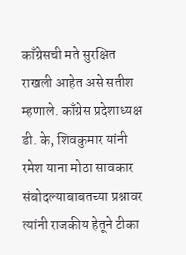काँग्रेसची मते सुरक्षित राखली आहेत असे सतीश म्हणाले. काँग्रेस प्रदेशाध्यक्ष डी. के, शिवकुमार यांनी रमेश याना मोठा सावकार संबोदल्याबाबतच्या प्रश्नावर त्यांनी राजकीय हेतूने टीका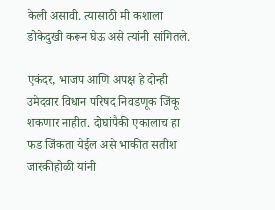केली असावी. त्यासाठी मी कशाला डोकेदुखी करून घेऊ असे त्यांनी सांगितले.

एकंदर, भाजप आणि अपक्ष हे दोन्ही उमेदवार विधान परिषद निवडणूक जिंकू शकणार नाहीत. दोघांपैकी एकालाच हा फड जिंकता येईल असे भाकीत सतीश जारकीहोळी यांनी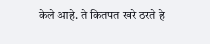केले आहे. ते कितपत खरे ठरते हे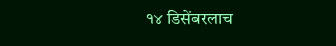१४ डिसेंबरलाच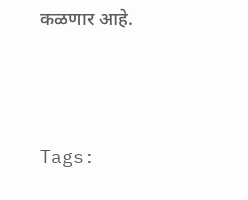कळणार आहे.





Tags: